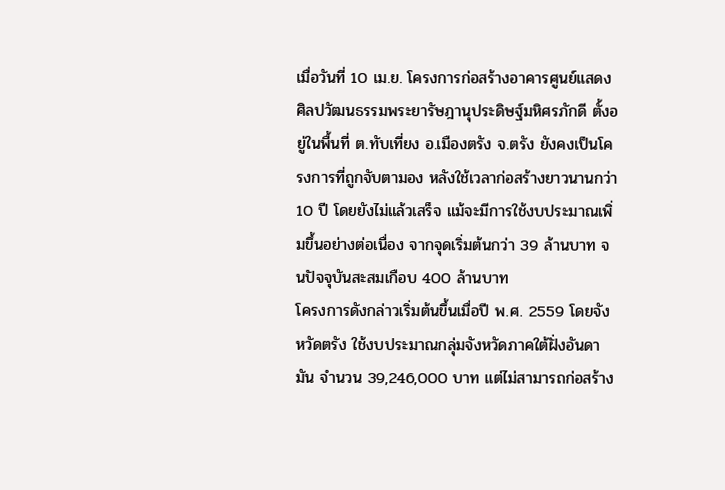เมื่อวันที่ 10 เม.ย. โครงการก่อสร้างอาคารศูนย์แสดงศิลปวัฒนธรรมพระยารัษฎานุประดิษฐ์มหิศรภักดี ตั้งอยู่ในพื้นที่ ต.ทับเที่ยง อ.เมืองตรัง จ.ตรัง ยังคงเป็นโครงการที่ถูกจับตามอง หลังใช้เวลาก่อสร้างยาวนานกว่า 10 ปี โดยยังไม่แล้วเสร็จ แม้จะมีการใช้งบประมาณเพิ่มขึ้นอย่างต่อเนื่อง จากจุดเริ่มต้นกว่า 39 ล้านบาท จนปัจจุบันสะสมเกือบ 400 ล้านบาท
โครงการดังกล่าวเริ่มต้นขึ้นเมื่อปี พ.ศ. 2559 โดยจังหวัดตรัง ใช้งบประมาณกลุ่มจังหวัดภาคใต้ฝั่งอันดามัน จำนวน 39,246,000 บาท แต่ไม่สามารถก่อสร้าง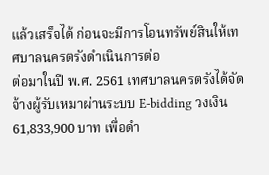แล้วเสร็จได้ ก่อนจะมีการโอนทรัพย์สินให้เทศบาลนครตรังดำเนินการต่อ
ต่อมาในปี พ.ศ. 2561 เทศบาลนครตรังได้จัดจ้างผู้รับเหมาผ่านระบบ E-bidding วงเงิน 61,833,900 บาท เพื่อดำ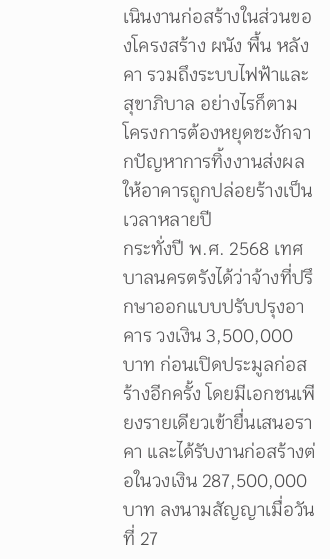เนินงานก่อสร้างในส่วนของโครงสร้าง ผนัง พื้น หลังคา รวมถึงระบบไฟฟ้าและสุขาภิบาล อย่างไรก็ตาม โครงการต้องหยุดชะงักจากปัญหาการทิ้งงานส่งผลให้อาคารถูกปล่อยร้างเป็นเวลาหลายปี
กระทั่งปี พ.ศ. 2568 เทศบาลนครตรังได้ว่าจ้างที่ปรึกษาออกแบบปรับปรุงอาคาร วงเงิน 3,500,000 บาท ก่อนเปิดประมูลก่อสร้างอีกครั้ง โดยมีเอกชนเพียงรายเดียวเข้ายื่นเสนอราคา และได้รับงานก่อสร้างต่อในวงเงิน 287,500,000 บาท ลงนามสัญญาเมื่อวันที่ 27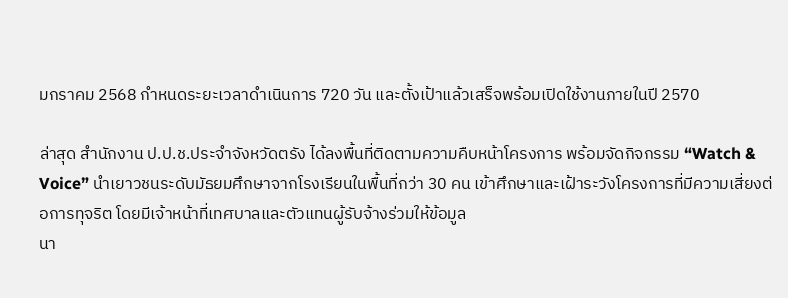มกราคม 2568 กำหนดระยะเวลาดำเนินการ 720 วัน และตั้งเป้าแล้วเสร็จพร้อมเปิดใช้งานภายในปี 2570

ล่าสุด สำนักงาน ป.ป.ช.ประจำจังหวัดตรัง ได้ลงพื้นที่ติดตามความคืบหน้าโครงการ พร้อมจัดกิจกรรม “Watch & Voice” นำเยาวชนระดับมัธยมศึกษาจากโรงเรียนในพื้นที่กว่า 30 คน เข้าศึกษาและเฝ้าระวังโครงการที่มีความเสี่ยงต่อการทุจริต โดยมีเจ้าหน้าที่เทศบาลและตัวแทนผู้รับจ้างร่วมให้ข้อมูล
นา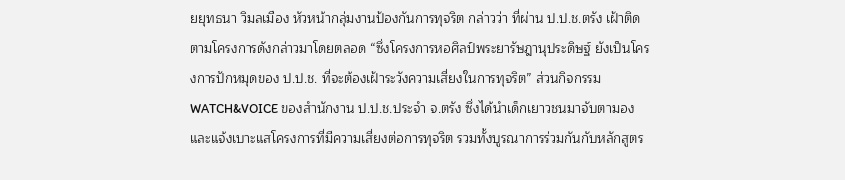ยยุทธนา วิมลเมือง หัวหน้ากลุ่มงานป้องกันการทุจริต กล่าวว่า ที่ผ่าน ป.ป.ช.ตรัง เฝ้าติดตามโครงการดังกล่าวมาโดยตลอด “ซึ่งโครงการหอศิลป์พระยารัษฎานุประดิษฐ์ ยังเป็นโครงการปักหมุดของ ป.ป.ช. ที่จะต้องเฝ้าระวังความเสี่ยงในการทุจริต” ส่วนกิจกรรม WATCH&VOICE ของสำนักงาน ป.ป.ช.ประจำ จ.ตรัง ซึ่งได้นำเด็กเยาวชนมาจับตามองและแจ้งเบาะแสโครงการที่มีความเสี่ยงต่อการทุจริต รวมทั้งบูรณาการร่วมกันกับหลักสูตร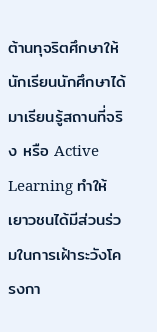ต้านทุจริตศึกษาให้นักเรียนนักศึกษาได้มาเรียนรู้สถานที่จริง หรือ Active Learning ทำให้เยาวชนได้มีส่วนร่วมในการเฝ้าระวังโครงกา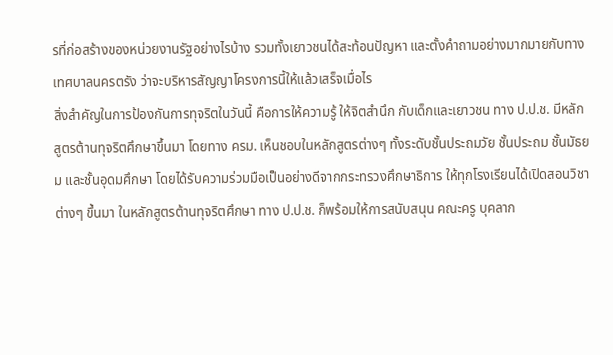รที่ก่อสร้างของหน่วยงานรัฐอย่างไรบ้าง รวมทั้งเยาวชนได้สะท้อนปัญหา และตั้งคำถามอย่างมากมายกับทางเทศบาลนครตรัง ว่าจะบริหารสัญญาโครงการนี้ให้แล้วเสร็จเมื่อไร
สิ่งสำคัญในการป้องกันการทุจริตในวันนี้ คือการให้ความรู้ ให้จิตสำนึก กับเด็กและเยาวชน ทาง ป.ป.ช. มีหลักสูตรต้านทุจริตศึกษาขึ้นมา โดยทาง ครม. เห็นชอบในหลักสูตรต่างๆ ทั้งระดับชั้นประถมวัย ชั้นประถม ชั้นมัธยม และชั้นอุดมศึกษา โดยได้รับความร่วมมือเป็นอย่างดีจากกระทรวงศึกษาธิการ ให้ทุกโรงเรียนได้เปิดสอนวิชาต่างๆ ขึ้นมา ในหลักสูตรต้านทุจริตศึกษา ทาง ป.ป.ช. ก็พร้อมให้การสนับสนุน คณะครู บุคลาก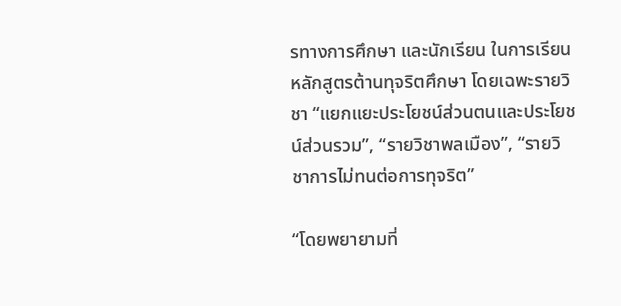รทางการศึกษา และนักเรียน ในการเรียนหลักสูตรต้านทุจริตศึกษา โดยเฉพะรายวิชา “แยกแยะประโยชน์ส่วนตนและประโยชน์ส่วนรวม”, “รายวิชาพลเมือง”, “รายวิชาการไม่ทนต่อการทุจริต”

“โดยพยายามที่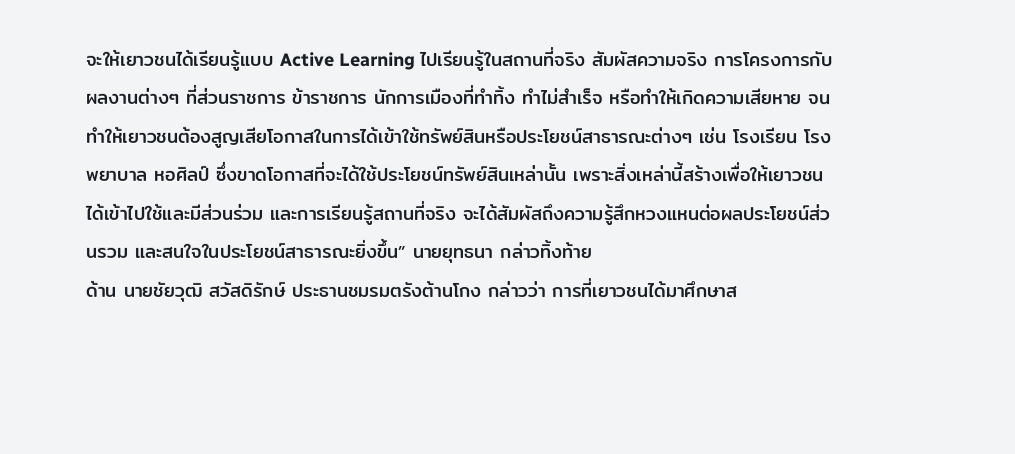จะให้เยาวชนได้เรียนรู้แบบ Active Learning ไปเรียนรู้ในสถานที่จริง สัมผัสความจริง การโครงการกับผลงานต่างๆ ที่ส่วนราชการ ข้าราชการ นักการเมืองที่ทำทิ้ง ทำไม่สำเร็จ หรือทำให้เกิดความเสียหาย จนทำให้เยาวชนต้องสูญเสียโอกาสในการได้เข้าใช้ทรัพย์สินหรือประโยชน์สาธารณะต่างๆ เช่น โรงเรียน โรงพยาบาล หอศิลป์ ซึ่งขาดโอกาสที่จะได้ใช้ประโยชน์ทรัพย์สินเหล่านั้น เพราะสิ่งเหล่านี้สร้างเพื่อให้เยาวชนได้เข้าไปใช้และมีส่วนร่วม และการเรียนรู้สถานที่จริง จะได้สัมผัสถึงความรู้สึกหวงแหนต่อผลประโยชน์ส่วนรวม และสนใจในประโยชน์สาธารณะยิ่งขึ้น” นายยุทธนา กล่าวทิ้งท้าย
ด้าน นายชัยวุฒิ สวัสดิรักษ์ ประธานชมรมตรังต้านโกง กล่าวว่า การที่เยาวชนได้มาศึกษาส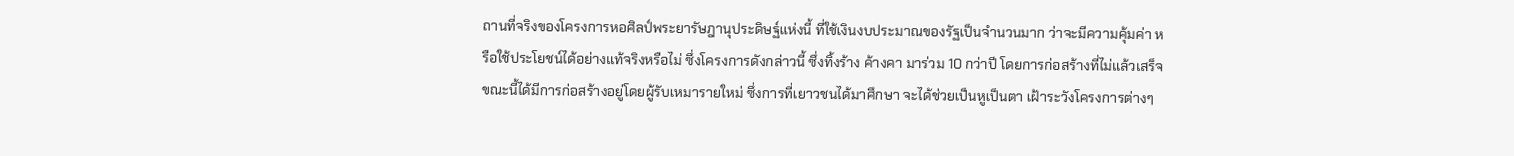ถานที่จริงของโครงการหอศิลป์พระยารัษฎานุประดิษฐ์แห่งนี้ ที่ใช้เงินงบประมาณของรัฐเป็นจำนวนมาก ว่าจะมีความคุ้มค่า หรือใช้ประโยชน์ได้อย่างแท้จริงหรือไม่ ซึ่งโครงการดังกล่าวนี้ ซึ่งทิ้งร้าง ค้างคา มาร่วม 10 กว่าปี โดยการก่อสร้างที่ไม่แล้วเสร็จ ขณะนี้ได้มีการก่อสร้างอยู่โดยผู้รับเหมารายใหม่ ซึ่งการที่เยาวชนได้มาศึกษา จะได้ช่วยเป็นหูเป็นตา เฝ้าระวังโครงการต่างๆ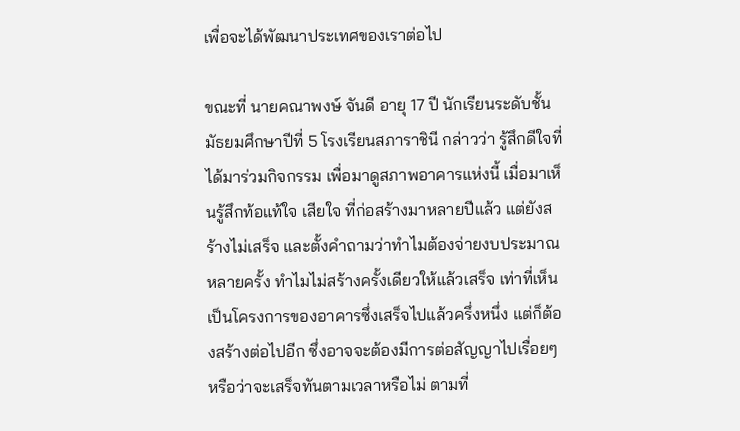เพื่อจะได้พัฒนาประเทศของเราต่อไป

ขณะที่ นายคณาพงษ์ จันดี อายุ 17 ปี นักเรียนระดับชั้นมัธยมศึกษาปีที่ 5 โรงเรียนสภาราชินี กล่าวว่า รู้สึกดีใจที่ได้มาร่วมกิจกรรม เพื่อมาดูสภาพอาคารแห่งนี้ เมื่อมาเห็นรู้สึกท้อแท้ใจ เสียใจ ที่ก่อสร้างมาหลายปีแล้ว แต่ยังสร้างไม่เสร็จ และตั้งคำถามว่าทำไมต้องจ่ายงบประมาณหลายครั้ง ทำไมไม่สร้างครั้งเดียวให้แล้วเสร็จ เท่าที่เห็นเป็นโครงการของอาคารซึ่งเสร็จไปแล้วครึ่งหนึ่ง แต่ก็ต้องสร้างต่อไปอีก ซึ่งอาจจะต้องมีการต่อสัญญาไปเรื่อยๆ หรือว่าจะเสร็จทันตามเวลาหรือไม่ ตามที่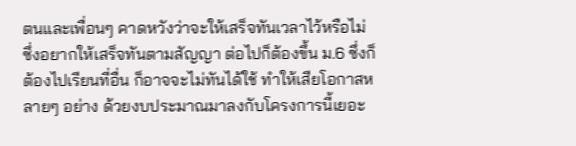ตนและเพื่อนๆ คาดหวังว่าจะให้เสร็จทันเวลาไว้หรือไม่ ซึ่งอยากให้เสร็จทันตามสัญญา ต่อไปก็ต้องขึ้น ม.6 ซึ่งก็ต้องไปเรียนที่อื่น ก็อาจจะไม่ทันได้ใช้ ทำให้เสียโอกาสหลายๆ อย่าง ด้วยงบประมาณมาลงกับโครงการนี้เยอะ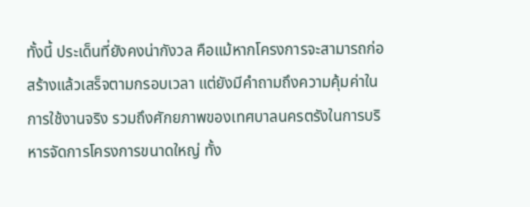ทั้งนี้ ประเด็นที่ยังคงน่ากังวล คือแม้หากโครงการจะสามารถก่อสร้างแล้วเสร็จตามกรอบเวลา แต่ยังมีคำถามถึงความคุ้มค่าในการใช้งานจริง รวมถึงศักยภาพของเทศบาลนครตรังในการบริหารจัดการโครงการขนาดใหญ่ ทั้ง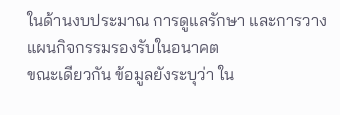ในด้านงบประมาณ การดูแลรักษา และการวางแผนกิจกรรมรองรับในอนาคต
ขณะเดียวกัน ข้อมูลยังระบุว่า ใน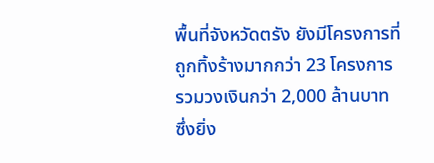พื้นที่จังหวัดตรัง ยังมีโครงการที่ถูกทิ้งร้างมากกว่า 23 โครงการ รวมวงเงินกว่า 2,000 ล้านบาท ซึ่งยิ่ง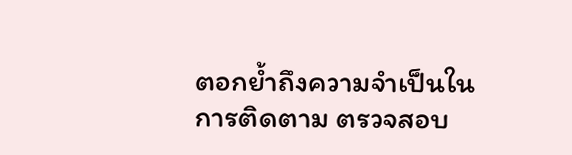ตอกย้ำถึงความจำเป็นในการติดตาม ตรวจสอบ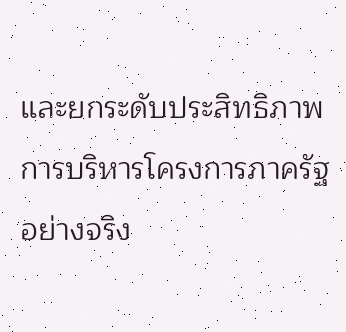และยกระดับประสิทธิภาพการบริหารโครงการภาครัฐอย่างจริง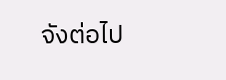จังต่อไป